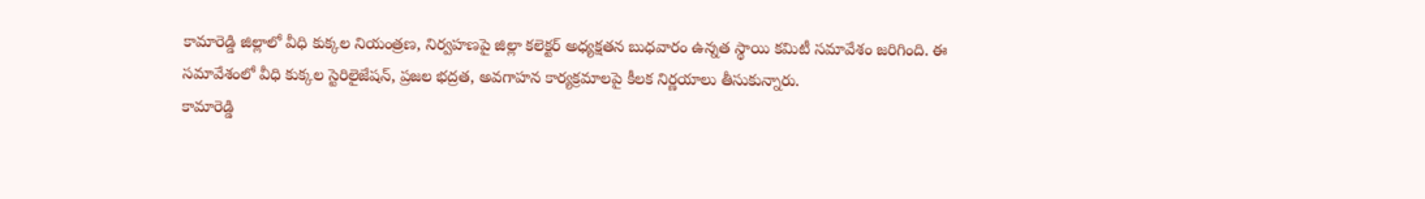కామారెడ్డి జిల్లాలో వీధి కుక్కల నియంత్రణ, నిర్వహణపై జిల్లా కలెక్టర్ అధ్యక్షతన బుధవారం ఉన్నత స్థాయి కమిటీ సమావేశం జరిగింది. ఈ సమావేశంలో వీధి కుక్కల స్టెరిలైజేషన్, ప్రజల భద్రత, అవగాహన కార్యక్రమాలపై కీలక నిర్ణయాలు తీసుకున్నారు.
కామారెడ్డి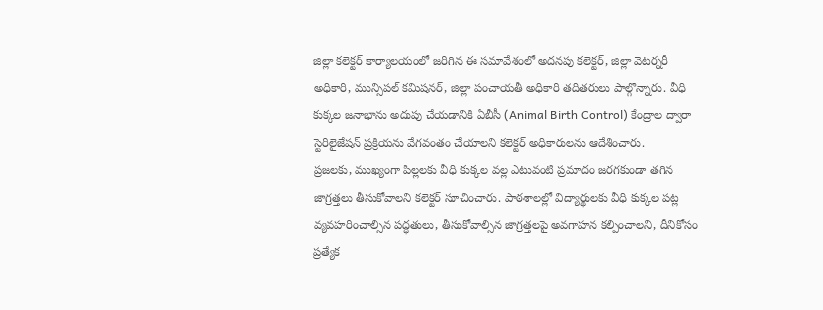జిల్లా కలెక్టర్ కార్యాలయంలో జరిగిన ఈ సమావేశంలో అదనపు కలెక్టర్, జిల్లా వెటర్నరీ అధికారి, మున్సిపల్ కమిషనర్, జిల్లా పంచాయతీ అధికారి తదితరులు పాల్గొన్నారు. వీధి కుక్కల జనాభాను అదుపు చేయడానికి ఏబీసీ (Animal Birth Control) కేంద్రాల ద్వారా స్టెరిలైజేషన్ ప్రక్రియను వేగవంతం చేయాలని కలెక్టర్ అధికారులను ఆదేశించారు.
ప్రజలకు, ముఖ్యంగా పిల్లలకు వీధి కుక్కల వల్ల ఎటువంటి ప్రమాదం జరగకుండా తగిన జాగ్రత్తలు తీసుకోవాలని కలెక్టర్ సూచించారు. పాఠశాలల్లో విద్యార్థులకు వీధి కుక్కల పట్ల వ్యవహరించాల్సిన పద్ధతులు, తీసుకోవాల్సిన జాగ్రత్తలపై అవగాహన కల్పించాలని, దీనికోసం ప్రత్యేక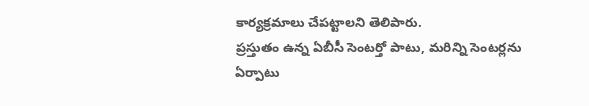కార్యక్రమాలు చేపట్టాలని తెలిపారు.
ప్రస్తుతం ఉన్న ఏబీసీ సెంటర్తో పాటు, మరిన్ని సెంటర్లను ఏర్పాటు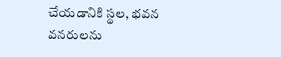చేయడానికి స్థల, భవన వనరులను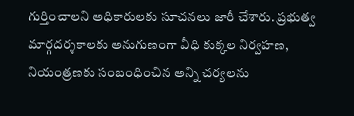గుర్తించాలని అధికారులకు సూచనలు జారీ చేశారు. ప్రభుత్వ మార్గదర్శకాలకు అనుగుణంగా వీధి కుక్కల నిర్వహణ, నియంత్రణకు సంబంధించిన అన్ని చర్యలను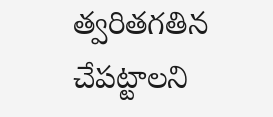త్వరితగతిన చేపట్టాలని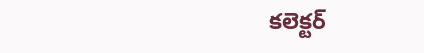కలెక్టర్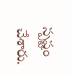స్పష్టం చేశారు.